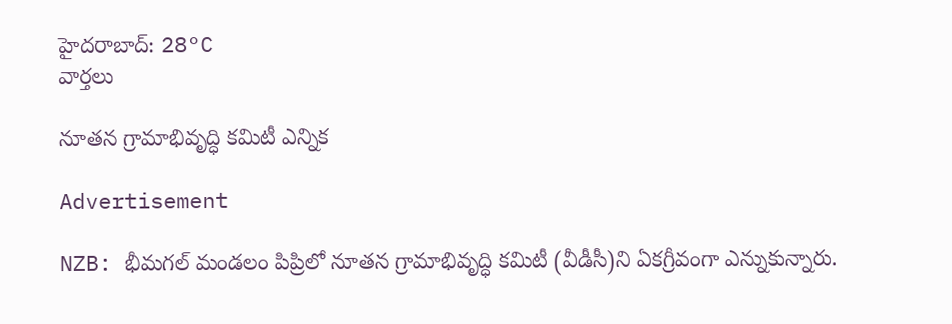హైదరాబాద్: 28°C
వార్తలు

నూతన గ్రామాభివృద్ధి కమిటీ ఎన్నిక

Advertisement

NZB: భీమగల్ మండలం పిప్రిలో నూతన గ్రామాభివృద్ధి కమిటీ (వీడీసీ)ని ఏకగ్రీవంగా ఎన్నుకున్నారు.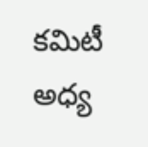కమిటీ అధ్య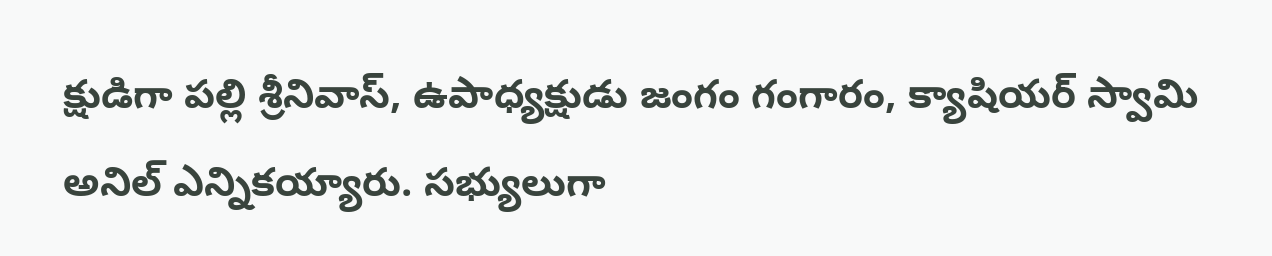క్షుడిగా పల్లి శ్రీనివాస్, ఉపాధ్యక్షుడు జంగం గంగారం, క్యాషియర్ స్వామి అనిల్ ఎన్నికయ్యారు. సభ్యులుగా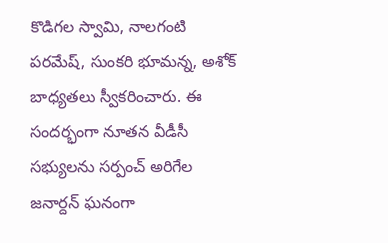కొడిగల స్వామి, నాలగంటి పరమేష్, సుంకరి భూమన్న, అశోక్ బాధ్యతలు స్వీకరించారు. ఈ సందర్భంగా నూతన వీడీసీ సభ్యులను సర్పంచ్ అరిగేల జనార్దన్ ఘనంగా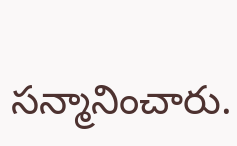సన్మానించారు.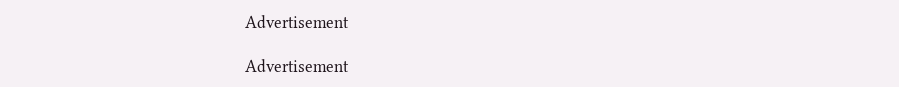Advertisement

Advertisement